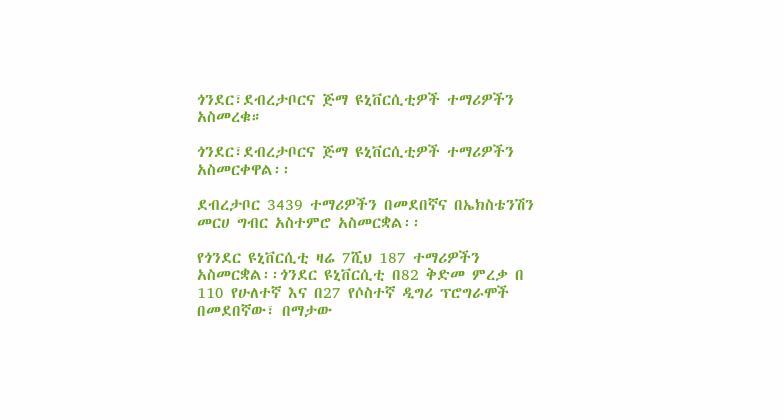ጎንደር፣ደብረታቦርና ጅማ ዩኒቨርሲቲዎች ተማሪዎችን አስመረቁ።

ጎንደር፣ደብረታቦርና ጅማ ዩኒቨርሲቲዎች ተማሪዎችን አስመርቀዋል፡፡

ደብረታቦር 3439 ተማሪዎችን በመደበኛና በኤክስቴንሽን መርሀ ግብር አስተምሮ አስመርቋል፡፡

የጎንደር ዩኒቨርሲቲ ዛሬ 7ሺህ 187 ተማሪዎችን አስመርቋል፡፡ጎንደር ዩኒቨርሲቲ በ82 ቅድመ ምረቃ በ 110 የሁለተኛ እና በ27 የሶስተኛ ዲግሪ ፕሮግራሞች በመደበኛው፣ በማታው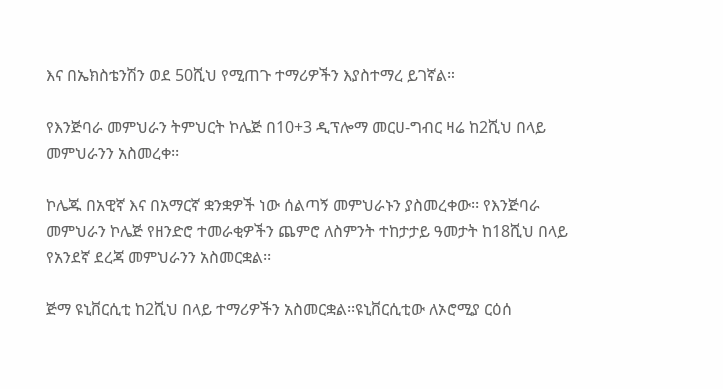እና በኤክስቴንሽን ወደ 50ሺህ የሚጠጉ ተማሪዎችን እያስተማረ ይገኛል።

የእንጅባራ መምህራን ትምህርት ኮሌጅ በ10+3 ዲፕሎማ መርሀ-ግብር ዛሬ ከ2ሺህ በላይ መምህራንን አስመረቀ፡፡

ኮሌጁ በአዊኛ እና በአማርኛ ቋንቋዎች ነው ሰልጣኝ መምህራኑን ያስመረቀው፡፡ የእንጅባራ መምህራን ኮሌጅ የዘንድሮ ተመራቂዎችን ጨምሮ ለስምንት ተከታታይ ዓመታት ከ18ሺህ በላይ የአንደኛ ደረጃ መምህራንን አስመርቋል፡፡

ጅማ ዩኒቨርሲቲ ከ2ሺህ በላይ ተማሪዎችን አስመርቋል፡፡ዩኒቨርሲቲው ለኦሮሚያ ርዕሰ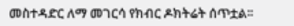መስተዳድር ለማ መገርሳ የክብር ዶክትሬት ሰጥቷል፡፡